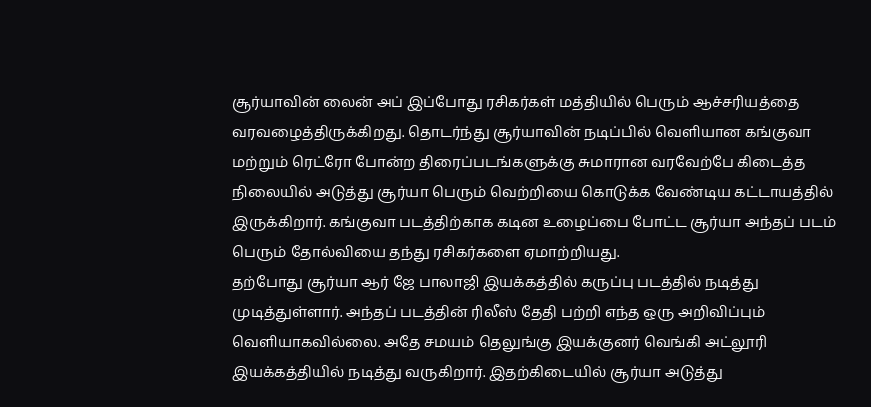சூர்யாவின் லைன் அப் இப்போது ரசிகர்கள் மத்தியில் பெரும் ஆச்சரியத்தை வரவழைத்திருக்கிறது. தொடர்ந்து சூர்யாவின் நடிப்பில் வெளியான கங்குவா மற்றும் ரெட்ரோ போன்ற திரைப்படங்களுக்கு சுமாரான வரவேற்பே கிடைத்த நிலையில் அடுத்து சூர்யா பெரும் வெற்றியை கொடுக்க வேண்டிய கட்டாயத்தில் இருக்கிறார். கங்குவா படத்திற்காக கடின உழைப்பை போட்ட சூர்யா அந்தப் படம் பெரும் தோல்வியை தந்து ரசிகர்களை ஏமாற்றியது.
தற்போது சூர்யா ஆர் ஜே பாலாஜி இயக்கத்தில் கருப்பு படத்தில் நடித்து முடித்துள்ளார். அந்தப் படத்தின் ரிலீஸ் தேதி பற்றி எந்த ஒரு அறிவிப்பும் வெளியாகவில்லை. அதே சமயம் தெலுங்கு இயக்குனர் வெங்கி அட்லூரி இயக்கத்தியில் நடித்து வருகிறார். இதற்கிடையில் சூர்யா அடுத்து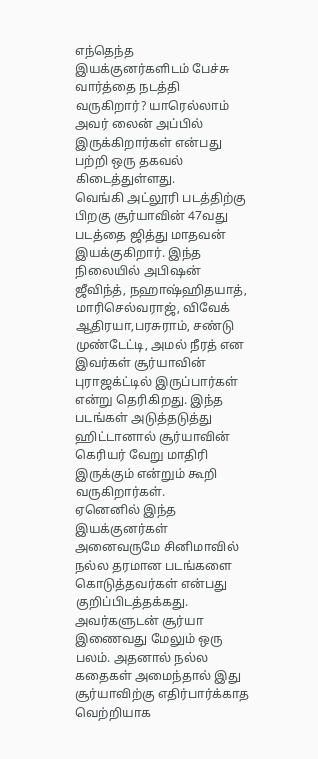எந்தெந்த இயக்குனர்களிடம் பேச்சு வார்த்தை நடத்தி வருகிறார்? யாரெல்லாம் அவர் லைன் அப்பில் இருக்கிறார்கள் என்பது பற்றி ஒரு தகவல் கிடைத்துள்ளது.
வெங்கி அட்லூரி படத்திற்கு பிறகு சூர்யாவின் 47வது படத்தை ஜித்து மாதவன் இயக்குகிறார். இந்த நிலையில் அபிஷன் ஜீவிந்த், நஹாஷ்ஹிதயாத், மாரிசெல்வராஜ், விவேக் ஆதிரயா,பரசுராம், சண்டு முண்டேட்டி, அமல் நீரத் என இவர்கள் சூர்யாவின் புராஜக்ட்டில் இருப்பார்கள் என்று தெரிகிறது. இந்த படங்கள் அடுத்தடுத்து ஹிட்டானால் சூர்யாவின் கெரியர் வேறு மாதிரி இருக்கும் என்றும் கூறி வருகிறார்கள்.
ஏனெனில் இந்த இயக்குனர்கள் அனைவருமே சினிமாவில் நல்ல தரமான படங்களை கொடுத்தவர்கள் என்பது குறிப்பிடத்தக்கது. அவர்களுடன் சூர்யா இணைவது மேலும் ஒரு பலம். அதனால் நல்ல கதைகள் அமைந்தால் இது சூர்யாவிற்கு எதிர்பார்க்காத வெற்றியாக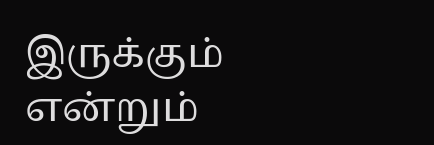இருக்கும் என்றும்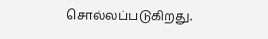சொல்லப்படுகிறது.